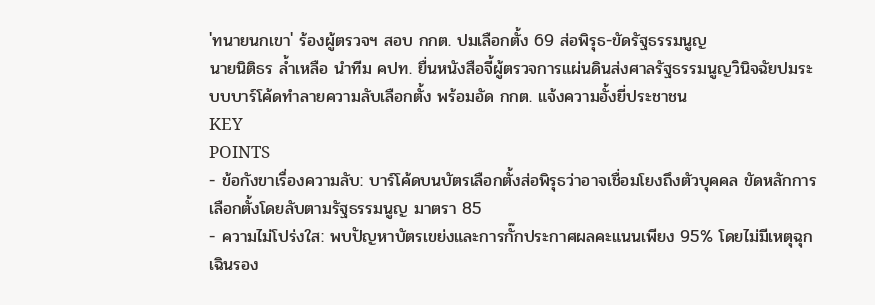'ทนายนกเขา' ร้องผู้ตรวจฯ สอบ กกต. ปมเลือกตั้ง 69 ส่อพิรุธ-ขัดรัฐธรรมนูญ
นายนิติธร ล้ำเหลือ นำทีม คปท. ยื่นหนังสือจี้ผู้ตรวจการแผ่นดินส่งศาลรัฐธรรมนูญวินิจฉัยปมระบบบาร์โค้ดทำลายความลับเลือกตั้ง พร้อมอัด กกต. แจ้งความอั้งยี่ประชาชน
KEY
POINTS
- ข้อกังขาเรื่องความลับ: บาร์โค้ดบนบัตรเลือกตั้งส่อพิรุธว่าอาจเชื่อมโยงถึงตัวบุคคล ขัดหลักการเลือกตั้งโดยลับตามรัฐธรรมนูญ มาตรา 85
- ความไม่โปร่งใส: พบปัญหาบัตรเขย่งและการกั๊กประกาศผลคะแนนเพียง 95% โดยไม่มีเหตุฉุกเฉินรอง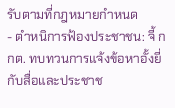รับตามที่กฎหมายกำหนด
- ตำหนิการฟ้องประชาชน: จี้ กกต. ทบทวนการแจ้งข้อหาอั้งยี่กับสื่อและประชาช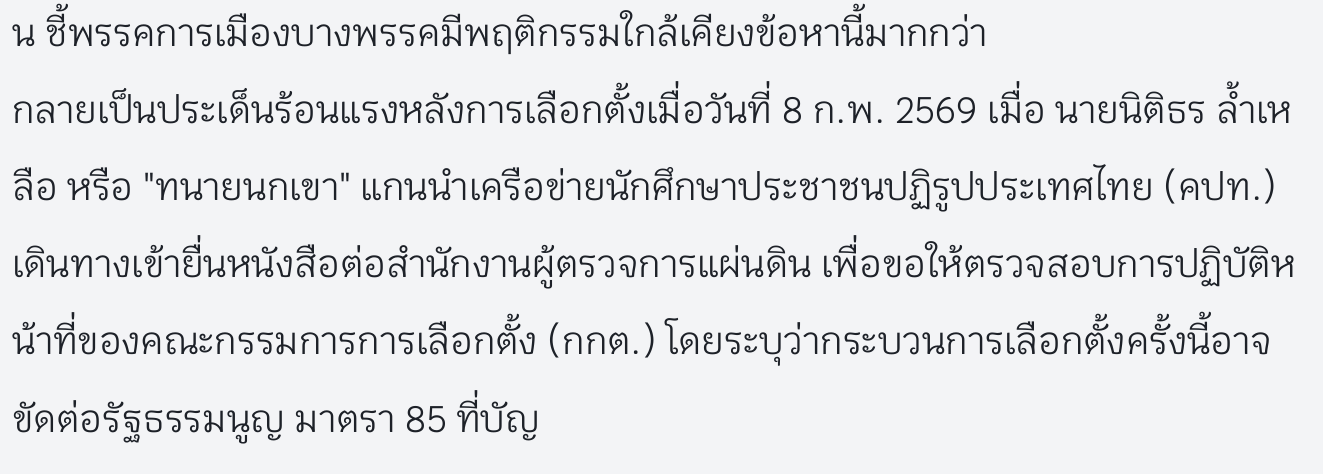น ชี้พรรคการเมืองบางพรรคมีพฤติกรรมใกล้เคียงข้อหานี้มากกว่า
กลายเป็นประเด็นร้อนแรงหลังการเลือกตั้งเมื่อวันที่ 8 ก.พ. 2569 เมื่อ นายนิติธร ล้ำเหลือ หรือ "ทนายนกเขา" แกนนำเครือข่ายนักศึกษาประชาชนปฏิรูปประเทศไทย (คปท.) เดินทางเข้ายื่นหนังสือต่อสำนักงานผู้ตรวจการแผ่นดิน เพื่อขอให้ตรวจสอบการปฏิบัติหน้าที่ของคณะกรรมการการเลือกตั้ง (กกต.) โดยระบุว่ากระบวนการเลือกตั้งครั้งนี้อาจขัดต่อรัฐธรรมนูญ มาตรา 85 ที่บัญ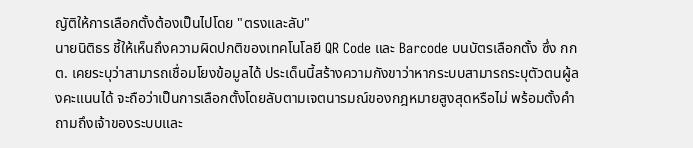ญัติให้การเลือกตั้งต้องเป็นไปโดย "ตรงและลับ"
นายนิติธร ชี้ให้เห็นถึงความผิดปกติของเทคโนโลยี QR Code และ Barcode บนบัตรเลือกตั้ง ซึ่ง กกต. เคยระบุว่าสามารถเชื่อมโยงข้อมูลได้ ประเด็นนี้สร้างความกังขาว่าหากระบบสามารถระบุตัวตนผู้ลงคะแนนได้ จะถือว่าเป็นการเลือกตั้งโดยลับตามเจตนารมณ์ของกฎหมายสูงสุดหรือไม่ พร้อมตั้งคำถามถึงเจ้าของระบบและ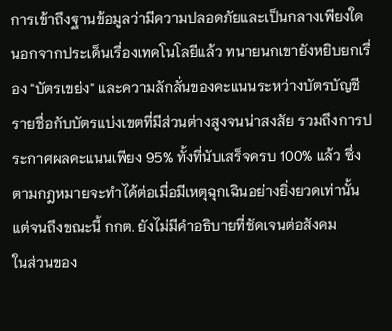การเข้าถึงฐานข้อมูลว่ามีความปลอดภัยและเป็นกลางเพียงใด
นอกจากประเด็นเรื่องเทคโนโลยีแล้ว ทนายนกเขายังหยิบยกเรื่อง "บัตรเขย่ง" และความลักลั่นของคะแนนระหว่างบัตรบัญชีรายชื่อกับบัตรแบ่งเขตที่มีส่วนต่างสูงจนน่าสงสัย รวมถึงการประกาศผลคะแนนเพียง 95% ทั้งที่นับเสร็จครบ 100% แล้ว ซึ่งตามกฎหมายจะทำได้ต่อเมื่อมีเหตุฉุกเฉินอย่างยิ่งยวดเท่านั้น แต่จนถึงขณะนี้ กกต. ยังไม่มีคำอธิบายที่ชัดเจนต่อสังคม
ในส่วนของ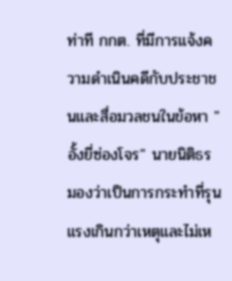ท่าที กกต. ที่มีการแจ้งความดำเนินคดีกับประชาชนและสื่อมวลชนในข้อหา "อั้งยี่ซ่องโจร" นายนิติธร มองว่าเป็นการกระทำที่รุนแรงเกินกว่าเหตุและไม่เห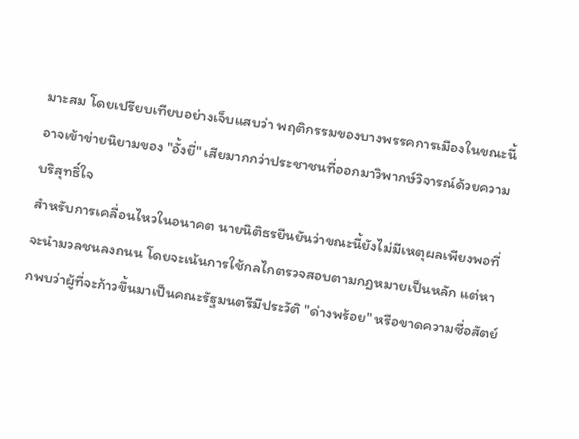มาะสม โดยเปรียบเทียบอย่างเจ็บแสบว่า พฤติกรรมของบางพรรคการเมืองในขณะนี้อาจเข้าข่ายนิยามของ "อั้งยี่" เสียมากกว่าประชาชนที่ออกมาวิพากษ์วิจารณ์ด้วยความบริสุทธิ์ใจ
สำหรับการเคลื่อนไหวในอนาคต นายนิติธรยืนยันว่าขณะนี้ยังไม่มีเหตุผลเพียงพอที่จะนำมวลชนลงถนน โดยจะเน้นการใช้กลไกตรวจสอบตามกฎหมายเป็นหลัก แต่หากพบว่าผู้ที่จะก้าวขึ้นมาเป็นคณะรัฐมนตรีมีประวัติ "ด่างพร้อย" หรือขาดความซื่อสัตย์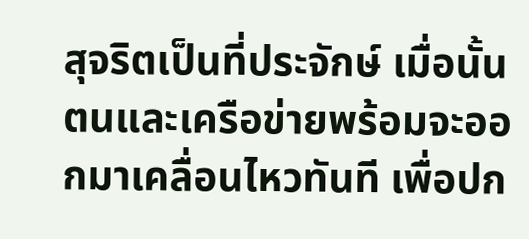สุจริตเป็นที่ประจักษ์ เมื่อนั้นตนและเครือข่ายพร้อมจะออกมาเคลื่อนไหวทันที เพื่อปก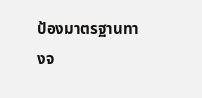ป้องมาตรฐานทางจ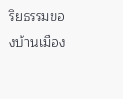ริยธรรมของบ้านเมือง